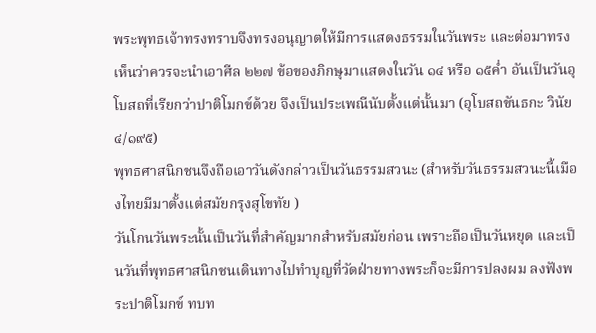พระพุทธเจ้าทรงทราบจึงทรงอนุญาตให้มีการแสดงธรรมในวันพระ และต่อมาทรงเห็นว่าควรจะนำเอาศีล ๒๒๗ ข้อของภิกษุมาแสดงในวัน ๑๔ หรือ ๑๕ค่ำ อันเป็นวันอุโบสถที่เรียกว่าปาติโมกข์ด้วย จึงเป็นประเพณีนับตั้งแต่นั้นมา (อุโบสถขันธกะ วินัย ๔/๑๙๕)
พุทธศาสนิกชนจึงถือเอาวันดังกล่าวเป็นวันธรรมสวนะ (สำหรับวันธรรมสวนะนี้เมืองไทยมีมาตั้งแต่สมัยกรุงสุโขทัย )
วันโกนวันพระนั้นเป็นวันที่สำคัญมากสำหรับสมัยก่อน เพราะถือเป็นวันหยุด และเป็นวันที่พุทธศาสนิกชนเดินทางไปทำบุญที่วัดฝ่ายทางพระก็จะมีการปลงผม ลงฟังพระปาติโมกข์ ทบท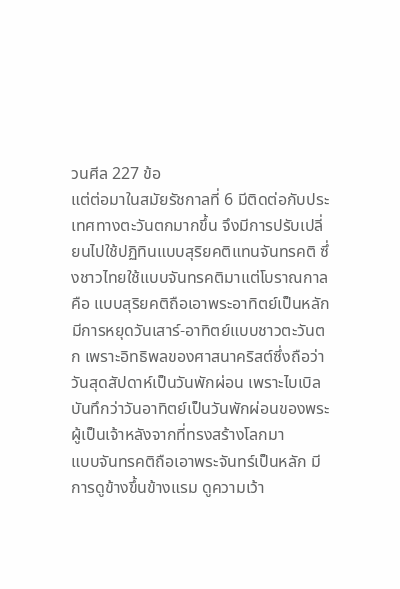วนศีล 227 ข้อ
แต่ต่อมาในสมัยรัชกาลที่ 6 มีติดต่อกับประเทศทางตะวันตกมากขึ้น จึงมีการปรับเปลี่ยนไปใช้ปฏิทินแบบสุริยคติแทนจันทรคติ ซึ่งชาวไทยใช้แบบจันทรคติมาแต่โบราณกาล คือ แบบสุริยคติถือเอาพระอาทิตย์เป็นหลัก มีการหยุดวันเสาร์-อาทิตย์แบบชาวตะวันตก เพราะอิทธิพลของศาสนาคริสต์ซึ่งถือว่าวันสุดสัปดาห์เป็นวันพักผ่อน เพราะไบเบิลบันทึกว่าวันอาทิตย์เป็นวันพักผ่อนของพระผู้เป็นเจ้าหลังจากที่ทรงสร้างโลกมา
แบบจันทรคติถือเอาพระจันทร์เป็นหลัก มีการดูข้างขึ้นข้างแรม ดูความเว้า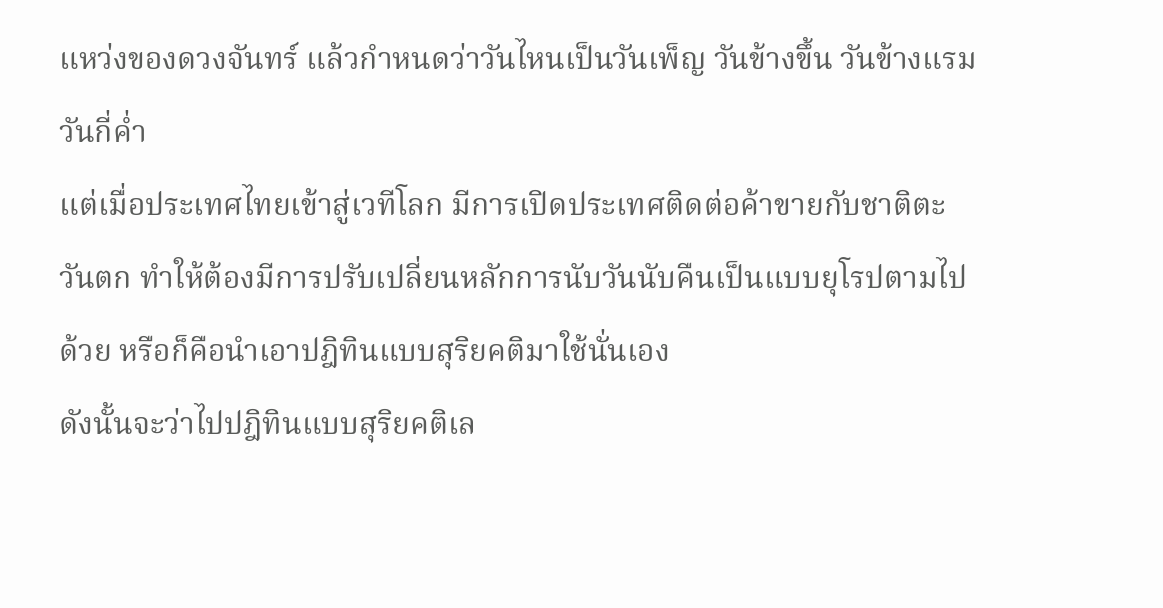แหว่งของดวงจันทร์ แล้วกำหนดว่าวันไหนเป็นวันเพ็ญ วันข้างขึ้น วันข้างแรม วันกี่ค่ำ
แต่เมื่อประเทศไทยเข้าสู่เวทีโลก มีการเปิดประเทศติดต่อค้าขายกับชาติตะวันตก ทำให้ต้องมีการปรับเปลี่ยนหลักการนับวันนับคืนเป็นแบบยุโรปตามไปด้วย หรือก็คือนำเอาปฎิทินแบบสุริยคติมาใช้นั่นเอง
ดังนั้นจะว่าไปปฎิทินแบบสุริยคติเล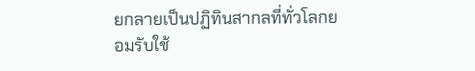ยกลายเป็นปฏิทินสากลที่ทั่วโลกยอมรับใช้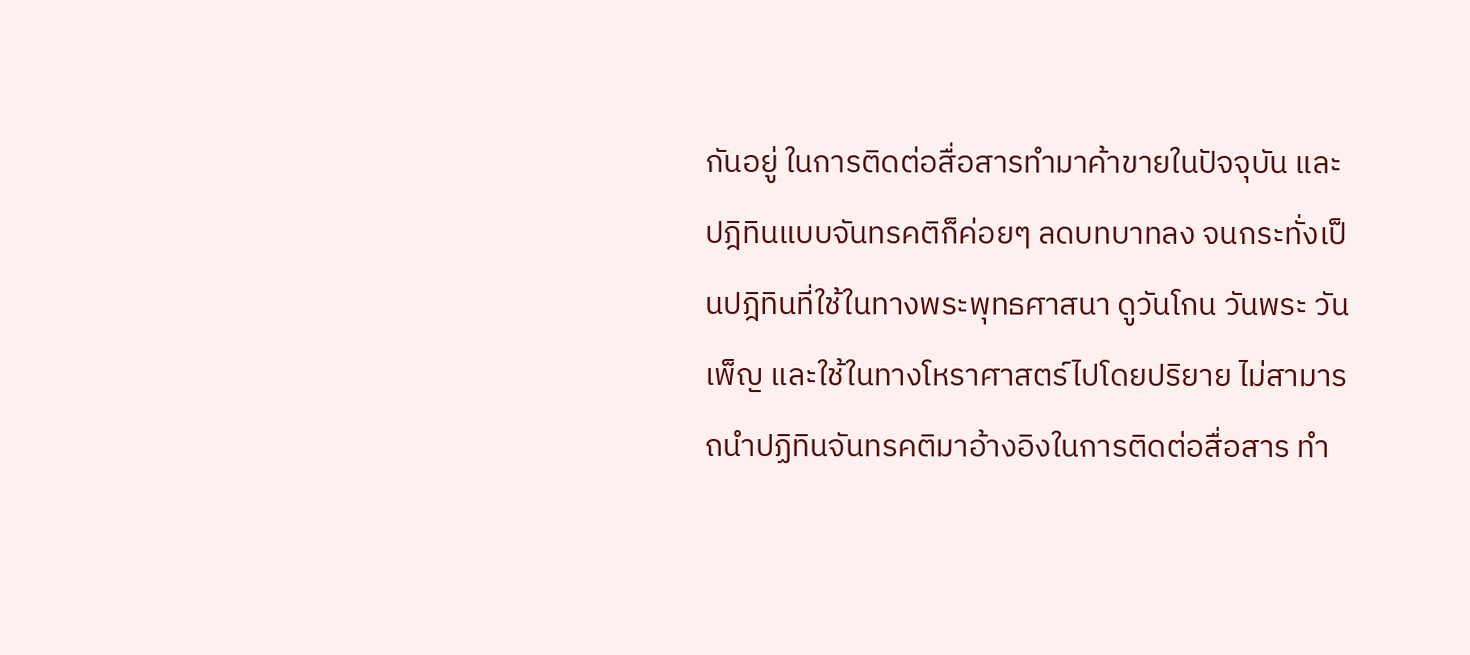กันอยู่ ในการติดต่อสื่อสารทำมาค้าขายในปัจจุบัน และปฎิทินแบบจันทรคติก็ค่อยๆ ลดบทบาทลง จนกระทั่งเป็นปฎิทินที่ใช้ในทางพระพุทธศาสนา ดูวันโกน วันพระ วันเพ็ญ และใช้ในทางโหราศาสตร์ไปโดยปริยาย ไม่สามารถนำปฏิทินจันทรคติมาอ้างอิงในการติดต่อสื่อสาร ทำ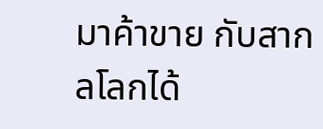มาค้าขาย กับสากลโลกได้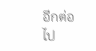อีกต่อไป